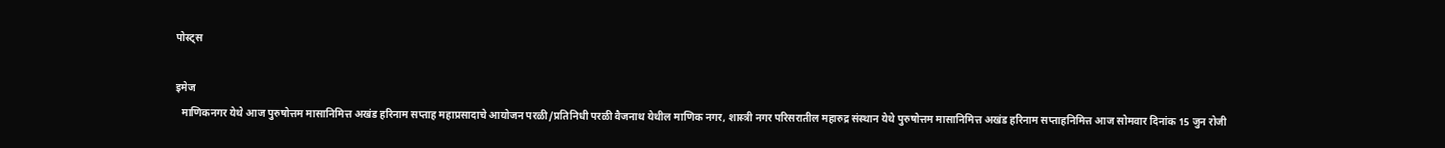पोस्ट्स

इमेज
  माणिकनगर येथे आज पुरुषोत्तम मासानिमित्त अखंड हरिनाम सप्ताह महाप्रसादाचे आयोजन परळी/प्रतिनिधी परळी वैजनाथ येथील माणिक नगर, शास्त्री नगर परिसरातील महारुद्र संस्थान येथे पुरुषोत्तम मासानिमित्त अखंड हरिनाम सप्ताहनिमित्त आज सोमवार दिनांक 15 जुन रोजी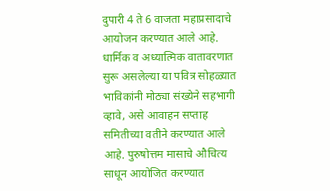दुपारी 4 ते 6 वाजता महाप्रसादाचे आयोजन करण्यात आले आहे. धार्मिक व अध्यात्मिक वातावरणात सुरू असलेल्या या पवित्र सोहळ्यात भाविकांनी मोठ्या संख्येने सहभागी व्हावे, असे आवाहन सप्ताह समितीच्या वतीने करण्यात आले आहे. पुरुषोत्तम मासाचे औचित्य साधून आयोजित करण्यात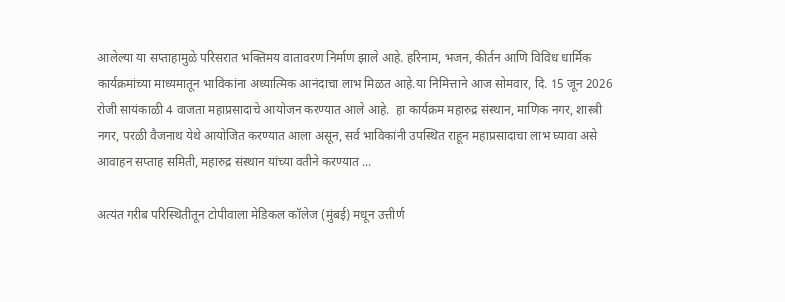आलेल्या या सप्ताहामुळे परिसरात भक्तिमय वातावरण निर्माण झाले आहे. हरिनाम, भजन, कीर्तन आणि विविध धार्मिक कार्यक्रमांच्या माध्यमातून भाविकांना अध्यात्मिक आनंदाचा लाभ मिळत आहे.या निमित्ताने आज सोमवार, दि. 15 जून 2026 रोजी सायंकाळी 4 वाजता महाप्रसादाचे आयोजन करण्यात आले आहे.  हा कार्यक्रम महारुद्र संस्थान, माणिक नगर, शास्त्री नगर, परळी वैजनाथ येथे आयोजित करण्यात आला असून, सर्व भाविकांनी उपस्थित राहून महाप्रसादाचा लाभ घ्यावा असे आवाहन सप्ताह समिती, महारुद्र संस्थान यांच्या वतीने करण्यात ...

अत्यंत गरीब परिस्थितीतून टोपीवाला मेडिकल कॉलेज (मुंबई) मधून उत्तीर्ण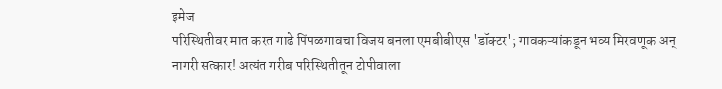इमेज
परिस्थितीवर मात करत गाढे पिंपळगावचा विजय बनला एमबीबीएस 'डॉक्टर'; गावकऱ्यांकडून भव्य मिरवणूक अन् नागरी सत्कार! अत्यंत गरीब परिस्थितीतून टोपीवाला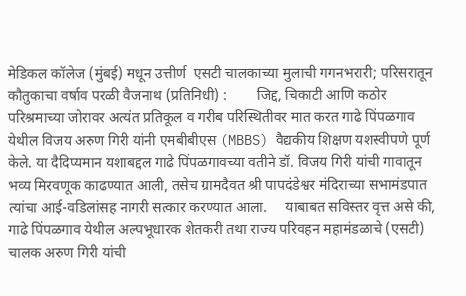मेडिकल कॉलेज (मुंबई) मधून उत्तीर्ण  एसटी चालकाच्या मुलाची गगनभरारी; परिसरातून कौतुकाचा वर्षाव परळी वैजनाथ (प्रतिनिधी) :        जिद्द, चिकाटी आणि कठोर परिश्रमाच्या जोरावर अत्यंत प्रतिकूल व गरीब परिस्थितीवर मात करत गाढे पिंपळगाव येथील विजय अरुण गिरी यांनी एमबीबीएस (MBBS) वैद्यकीय शिक्षण यशस्वीपणे पूर्ण केले. या दैदिप्यमान यशाबद्दल गाढे पिंपळगावच्या वतीने डॉ. विजय गिरी यांची गावातून भव्य मिरवणूक काढण्यात आली, तसेच ग्रामदैवत श्री पापदंडेश्वर मंदिराच्या सभामंडपात त्यांचा आई-वडिलांसह नागरी सत्कार करण्यात आला.     याबाबत सविस्तर वृत्त असे की, गाढे पिंपळगाव येथील अल्पभूधारक शेतकरी तथा राज्य परिवहन महामंडळाचे (एसटी) चालक अरुण गिरी यांची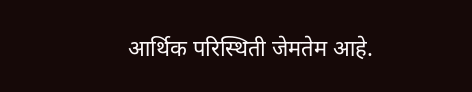आर्थिक परिस्थिती जेमतेम आहे.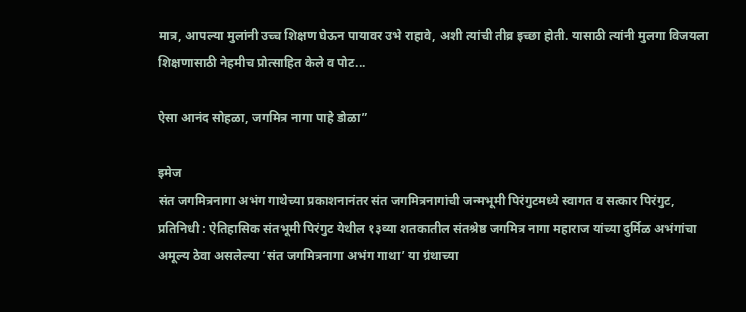मात्र, आपल्या मुलांनी उच्च शिक्षण घेऊन पायावर उभे राहावे, अशी त्यांची तीव्र इच्छा होती. यासाठी त्यांनी मुलगा विजयला शिक्षणासाठी नेहमीच प्रोत्साहित केले व पोट...

ऐसा आनंद सोहळा, जगमित्र नागा पाहे डोळा”

इमेज
संत जगमित्रनागा अभंग गाथेच्या प्रकाशनानंतर संत जगमित्रनागांची जन्मभूमी पिरंगुटमध्ये स्वागत व सत्कार पिरंगुट, प्रतिनिधी : ऐतिहासिक संतभूमी पिरंगुट येथील १३व्या शतकातील संतश्रेष्ठ जगमित्र नागा महाराज यांच्या दुर्मिळ अभंगांचा अमूल्य ठेवा असलेल्या ‘संत जगमित्रनागा अभंग गाथा’ या ग्रंथाच्या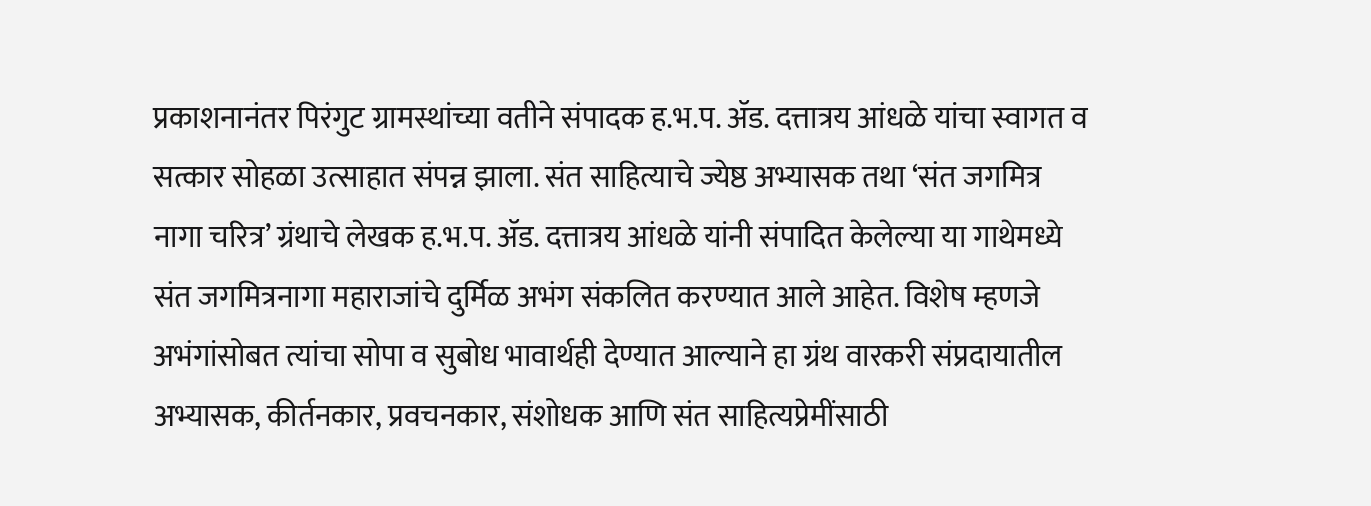प्रकाशनानंतर पिरंगुट ग्रामस्थांच्या वतीने संपादक ह.भ.प. ॲड. दत्तात्रय आंधळे यांचा स्वागत व सत्कार सोहळा उत्साहात संपन्न झाला. संत साहित्याचे ज्येष्ठ अभ्यासक तथा ‘संत जगमित्र नागा चरित्र’ ग्रंथाचे लेखक ह.भ.प. ॲड. दत्तात्रय आंधळे यांनी संपादित केलेल्या या गाथेमध्ये संत जगमित्रनागा महाराजांचे दुर्मिळ अभंग संकलित करण्यात आले आहेत. विशेष म्हणजे अभंगांसोबत त्यांचा सोपा व सुबोध भावार्थही देण्यात आल्याने हा ग्रंथ वारकरी संप्रदायातील अभ्यासक, कीर्तनकार, प्रवचनकार, संशोधक आणि संत साहित्यप्रेमींसाठी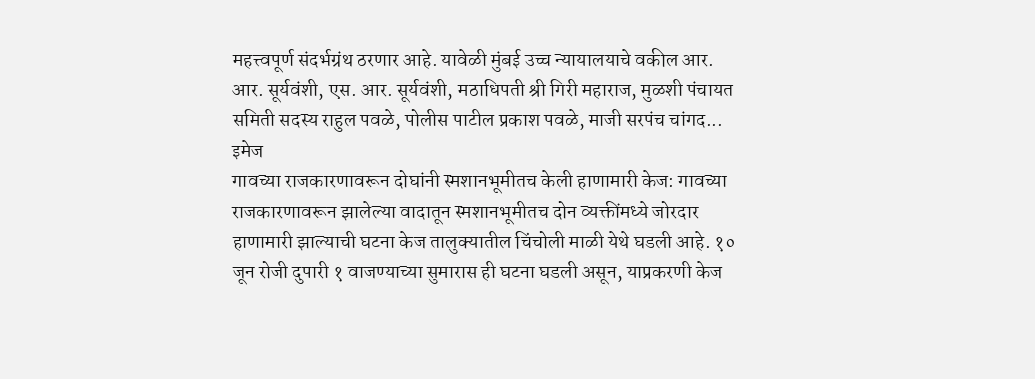महत्त्वपूर्ण संदर्भग्रंथ ठरणार आहे. यावेळी मुंबई उच्च न्यायालयाचे वकील आर. आर. सूर्यवंशी, एस. आर. सूर्यवंशी, मठाधिपती श्री गिरी महाराज, मुळशी पंचायत समिती सदस्य राहुल पवळे, पोलीस पाटील प्रकाश पवळे, माजी सरपंच चांगद...
इमेज
गावच्या राजकारणावरून दोघांनी स्मशानभूमीतच केली हाणामारी केज: गावच्या राजकारणावरून झालेल्या वादातून स्मशानभूमीतच दोन व्यक्तींमध्ये जोरदार हाणामारी झाल्याची घटना केज तालुक्यातील चिंचोली माळी येथे घडली आहे. १० जून रोजी दुपारी १ वाजण्याच्या सुमारास ही घटना घडली असून, याप्रकरणी केज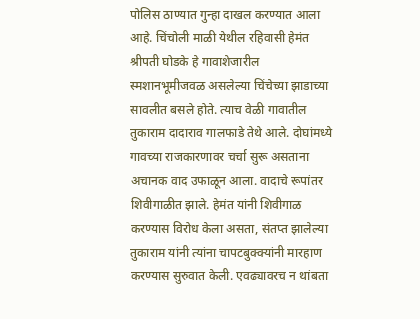पोलिस ठाण्यात गुन्हा दाखल करण्यात आला आहे. चिंचोली माळी येथील रहिवासी हेमंत श्रीपती घोडके हे गावाशेजारील स्मशानभूमीजवळ असलेल्या चिंचेच्या झाडाच्या सावलीत बसले होते. त्याच वेळी गावातील तुकाराम दादाराव गालफाडे तेथे आले. दोघांमध्ये गावच्या राजकारणावर चर्चा सुरू असताना अचानक वाद उफाळून आला. वादाचे रूपांतर शिवीगाळीत झाले. हेमंत यांनी शिवीगाळ करण्यास विरोध केला असता, संतप्त झालेल्या तुकाराम यांनी त्यांना चापटबुक्क्यांनी मारहाण करण्यास सुरुवात केली. एवढ्यावरच न थांबता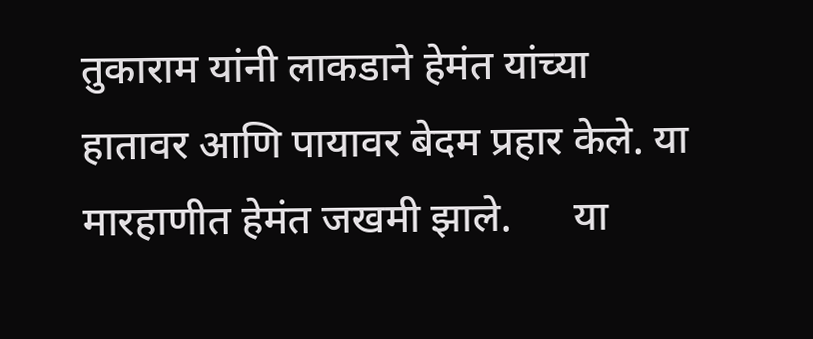तुकाराम यांनी लाकडाने हेमंत यांच्या हातावर आणि पायावर बेदम प्रहार केले. या मारहाणीत हेमंत जखमी झाले.      या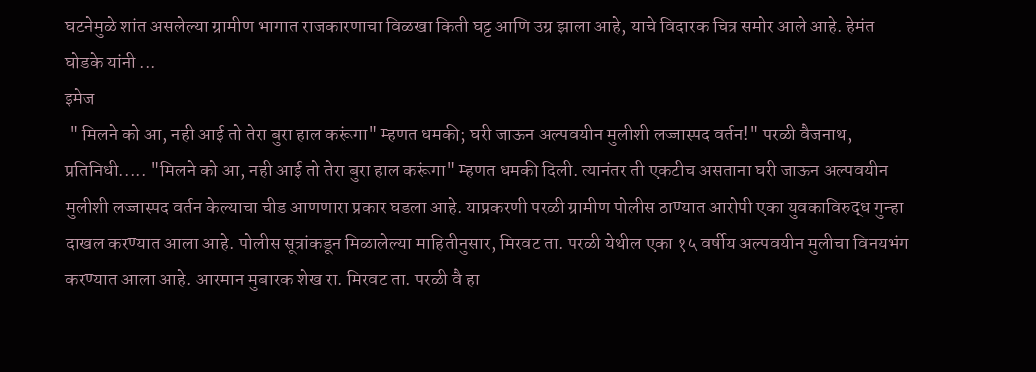घटनेमुळे शांत असलेल्या ग्रामीण भागात राजकारणाचा विळखा किती घट्ट आणि उग्र झाला आहे, याचे विदारक चित्र समोर आले आहे. हेमंत घोडके यांनी ...
इमेज
 " मिलने को आ, नही आई तो तेरा बुरा हाल करूंगा" म्हणत धमकी; घरी जाऊन अल्पवयीन मुलीशी लज्जास्पद वर्तन!" परळी वैजनाथ, प्रतिनिधी..... "मिलने को आ, नही आई तो तेरा बुरा हाल करूंगा" म्हणत धमकी दिली. त्यानंतर ती एकटीच असताना घरी जाऊन अल्पवयीन मुलीशी लज्जास्पद वर्तन केल्याचा चीड आणणारा प्रकार घडला आहे. याप्रकरणी परळी ग्रामीण पोलीस ठाण्यात आरोपी एका युवकाविरुद्ध गुन्हा दाखल करण्यात आला आहे. पोलीस सूत्रांकडून मिळालेल्या माहितीनुसार, मिरवट ता. परळी येथील एका १५ वर्षीय अल्पवयीन मुलीचा विनयभंग करण्यात आला आहे. आरमान मुबारक शेख रा. मिरवट ता. परळी वै हा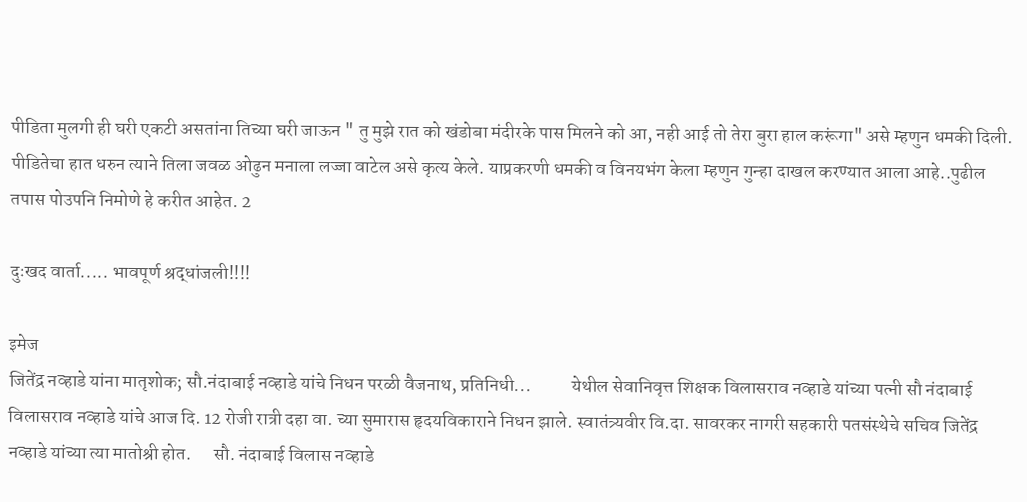पीडिता मुलगी ही घरी एकटी असतांना तिच्या घरी जाऊन " तु मुझे रात को खंडोबा मंदीरके पास मिलने को आ, नही आई तो तेरा बुरा हाल करूंगा" असे म्हणुन धमकी दिली. पीडितेचा हात धरुन त्याने तिला जवळ ओढुन मनाला लज्जा वाटेल असे कृत्य केले. याप्रकरणी धमकी व विनयभंग केला म्हणुन गुन्हा दाखल करण्यात आला आहे..पुढील तपास पोउपनि निमोणे हे करीत आहेत. 2

दुःखद वार्ता..... भावपूर्ण श्रद्धांजली!!!!

इमेज
जितेंद्र नव्हाडे यांना मातृशोक; सौ.नंदाबाई नव्हाडे यांचे निधन परळी वैजनाथ, प्रतिनिधी...           येथील सेवानिवृत्त शिक्षक विलासराव नव्हाडे यांच्या पत्नी सौ नंदाबाई विलासराव नव्हाडे यांचे आज दि. 12 रोजी रात्री दहा वा. च्या सुमारास हृदयविकाराने निधन झाले. स्वातंत्र्यवीर वि.दा. सावरकर नागरी सहकारी पतसंस्थेचे सचिव जितेंद्र नव्हाडे यांच्या त्या मातोश्री होत.      सौ. नंदाबाई विलास नव्हाडे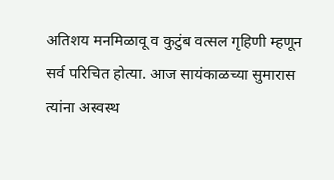अतिशय मनमिळावू व कुटुंब वत्सल गृहिणी म्हणून सर्व परिचित होत्या. आज सायंकाळच्या सुमारास त्यांना अस्वस्थ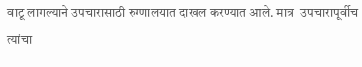वाटू लागल्याने उपचारासाठी रुग्णालयात दाखल करण्यात आले. मात्र  उपचारापूर्वीच त्यांचा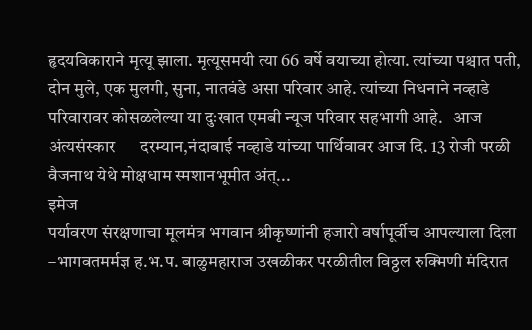हृदयविकाराने मृत्यू झाला. मृत्यूसमयी त्या 66 वर्षे वयाच्या होत्या. त्यांच्या पश्चात पती, दोन मुले, एक मुलगी, सुना, नातवंडे असा परिवार आहे. त्यांच्या निधनाने नव्हाडे परिवारावर कोसळलेल्या या दुःखात एमबी न्यूज परिवार सहभागी आहे.   आज अंत्यसंस्कार      दरम्यान,नंदाबाई नव्हाडे यांच्या पार्थिवावर आज दि. 13 रोजी परळी वैजनाथ येथे मोक्षधाम स्मशानभूमीत अंत्...
इमेज
पर्यावरण संरक्षणाचा मूलमंत्र भगवान श्रीकृष्णांनी हजारो वर्षापूर्वीच आपल्याला दिला –भागवतमर्मज्ञ ह.भ.प. बाळुमहाराज उखळीकर परळीतील विठ्ठल रुक्मिणी मंदिरात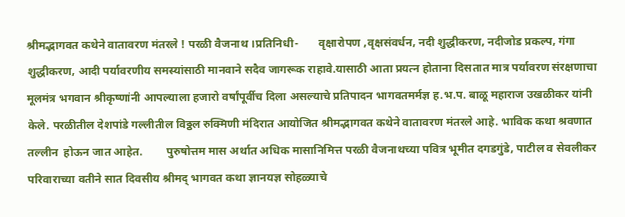श्रीमद्भागवत कथेने वातावरण मंतरले ! परळी वैजनाथ ।प्रतिनिधी-       वृक्षारोपण ,वृक्षसंवर्धन, नदी शुद्धीकरण, नदीजोड प्रकल्प, गंगा शुद्धीकरण, आदी पर्यावरणीय समस्यांसाठी मानवाने सदैव जागरूक राहावे.यासाठी आता प्रयत्न होताना दिसतात मात्र पर्यावरण संरक्षणाचा मूलमंत्र भगवान श्रीकृष्णांनी आपल्याला हजारो वर्षांपूर्वीच दिला असल्याचे प्रतिपादन भागवतमर्मज्ञ ह.भ.प. बाळू महाराज उखळीकर यांनी केले. परळीतील देशपांडे गल्लीतील विठ्ठल रुक्मिणी मंदिरात आयोजित श्रीमद्भागवत कथेने वातावरण मंतरले आहे. भाविक कथा श्रवणात तल्लीन  होऊन जात आहेत.        पुरुषोत्तम मास अर्थात अधिक मासानिमित्त परळी वैजनाथच्या पवित्र भूमीत दगडगुंडे, पाटील व सेवलीकर परिवाराच्या वतीने सात दिवसीय श्रीमद् भागवत कथा ज्ञानयज्ञ सोहळ्याचे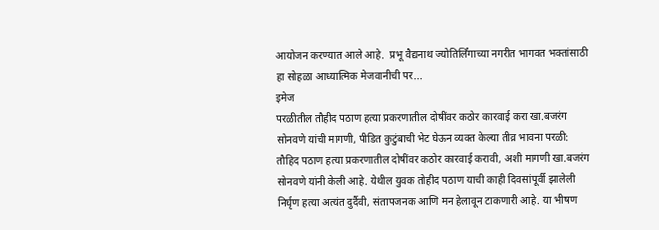आयोजन करण्यात आले आहे.  प्रभू वैद्यनाथ ज्योतिर्लिंगाच्या नगरीत भागवत भक्तांसाठी हा सोहळा आध्यात्मिक मेजवानीची पर...
इमेज
परळीतील तौहीद पठाण हत्या प्रकरणातील दोषींवर कठोर कारवाई करा खा.बजरंग सोनवणे यांची मागणी, पीडित कुटुंबाची भेट घेऊन व्यक्त केल्या तीव्र भावना परळी: तौहिद पठाण हत्या प्रकरणातील दोषींवर कठोर कारवाई करावी, अशी मागणी खा.बजरंग सोनवणे यांनी केली आहे. येथील युवक तोहीद पठाण याची काही दिवसांपूर्वी झालेली निर्घृण हत्या अत्यंत दुर्दैवी, संतापजनक आणि मन हेलावून टाकणारी आहे. या भीषण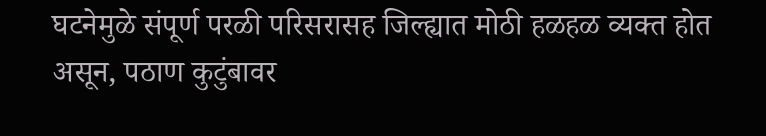घटनेमुळे संपूर्ण परळी परिसरासह जिल्ह्यात मोठी हळहळ व्यक्त होत असून, पठाण कुटुंबावर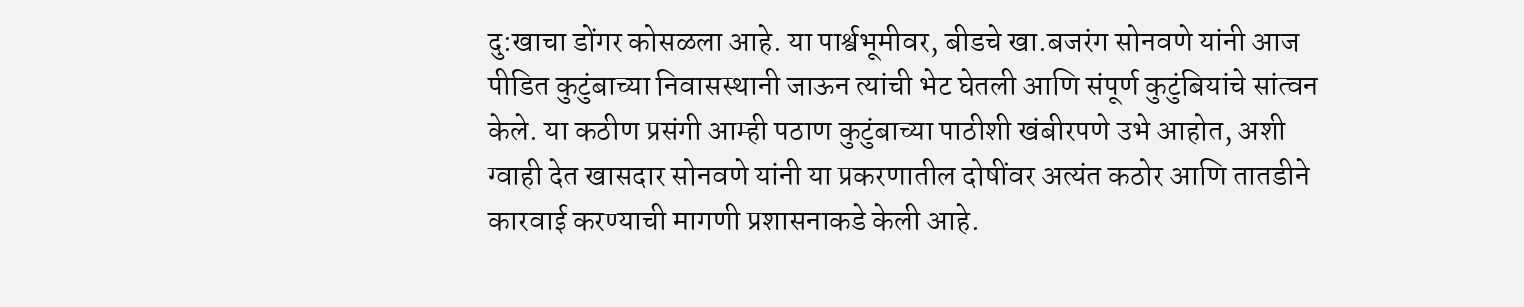दु:खाचा डोंगर कोसळला आहे. या पार्श्वभूमीवर, बीडचे खा.बजरंग सोनवणे यांनी आज पीडित कुटुंबाच्या निवासस्थानी जाऊन त्यांची भेट घेतली आणि संपूर्ण कुटुंबियांचे सांत्वन केले. या कठीण प्रसंगी आम्ही पठाण कुटुंबाच्या पाठीशी खंबीरपणे उभे आहोत, अशी ग्वाही देत खासदार सोनवणे यांनी या प्रकरणातील दोषींवर अत्यंत कठोर आणि तातडीने कारवाई करण्याची मागणी प्रशासनाकडे केली आहे.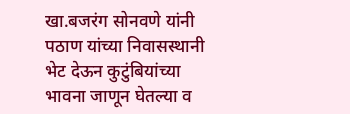खा.बजरंग सोनवणे यांनी पठाण यांच्या निवासस्थानी भेट देऊन कुटुंबियांच्या भावना जाणून घेतल्या व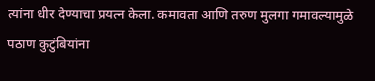त्यांना धीर देण्याचा प्रयत्न केला. कमावता आणि तरुण मुलगा गमावल्यामुळे पठाण कुटुंबियांना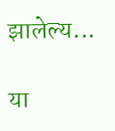झालेल्य...

या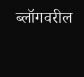ब्लॉगवरील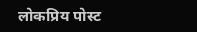लोकप्रिय पोस्ट